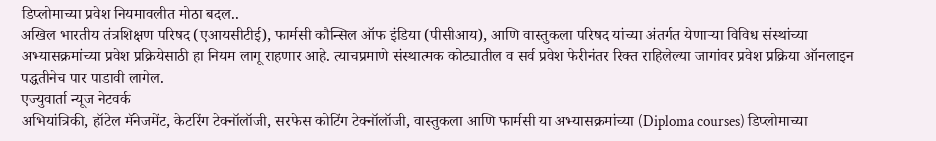डिप्लोमाच्या प्रवेश नियमावलीत मोठा बदल..
अखिल भारतीय तंत्रशिक्षण परिषद (एआयसीटीई), फार्मसी कौन्सिल ऑफ इंडिया (पीसीआय), आणि वास्तुकला परिषद यांच्या अंतर्गत येणाऱ्या विविध संस्थांच्या अभ्यासक्रमांच्या प्रवेश प्रक्रियेसाठी हा नियम लागू राहणार आहे. त्याचप्रमाणे संस्थात्मक कोट्यातील व सर्व प्रवेश फेरीनंतर रिक्त राहिलेल्या जागांवर प्रवेश प्रक्रिया ऑनलाइन पद्धतीनेच पार पाडावी लागेल.
एज्युवार्ता न्यूज नेटवर्क
अभियांत्रिकी, हॉटेल मॅनेजमेंट, केटरिंग टेक्नॉलॉजी, सरफेस कोटिंग टेक्नॉलॉजी, वास्तुकला आणि फार्मसी या अभ्यासक्रमांच्या (Diploma courses) डिप्लोमाच्या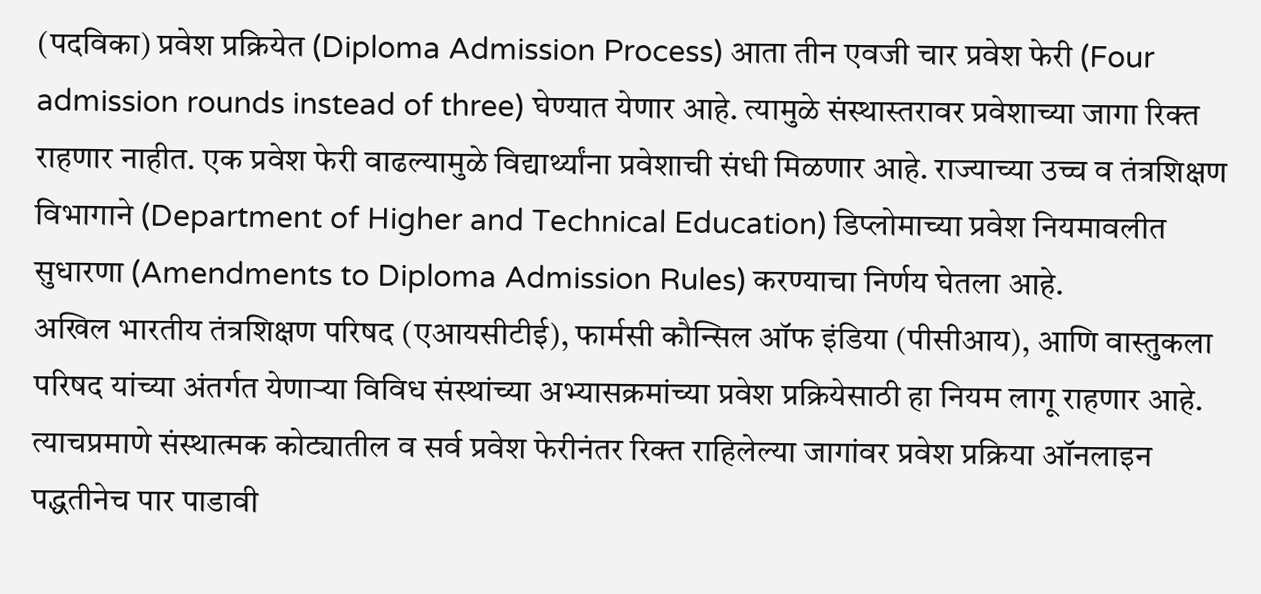(पदविका) प्रवेश प्रक्रियेत (Diploma Admission Process) आता तीन एवजी चार प्रवेश फेरी (Four admission rounds instead of three) घेण्यात येणार आहे. त्यामुळे संस्थास्तरावर प्रवेशाच्या जागा रिक्त राहणार नाहीत. एक प्रवेश फेरी वाढल्यामुळे विद्यार्थ्यांना प्रवेशाची संधी मिळणार आहे. राज्याच्या उच्च व तंत्रशिक्षण विभागाने (Department of Higher and Technical Education) डिप्लोमाच्या प्रवेश नियमावलीत सुधारणा (Amendments to Diploma Admission Rules) करण्याचा निर्णय घेतला आहे.
अखिल भारतीय तंत्रशिक्षण परिषद (एआयसीटीई), फार्मसी कौन्सिल ऑफ इंडिया (पीसीआय), आणि वास्तुकला परिषद यांच्या अंतर्गत येणाऱ्या विविध संस्थांच्या अभ्यासक्रमांच्या प्रवेश प्रक्रियेसाठी हा नियम लागू राहणार आहे. त्याचप्रमाणे संस्थात्मक कोट्यातील व सर्व प्रवेश फेरीनंतर रिक्त राहिलेल्या जागांवर प्रवेश प्रक्रिया ऑनलाइन पद्धतीनेच पार पाडावी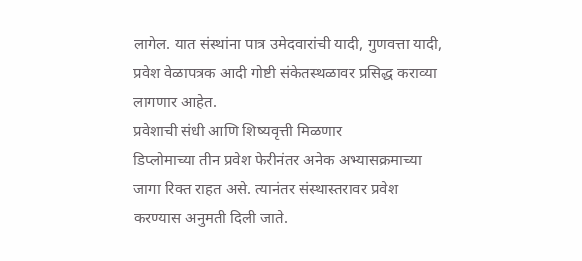लागेल. यात संस्थांना पात्र उमेदवारांची यादी, गुणवत्ता यादी, प्रवेश वेळापत्रक आदी गोष्टी संकेतस्थळावर प्रसिद्ध कराव्या लागणार आहेत.
प्रवेशाची संधी आणि शिष्यवृत्ती मिळणार
डिप्लोमाच्या तीन प्रवेश फेरीनंतर अनेक अभ्यासक्रमाच्या जागा रिक्त राहत असे. त्यानंतर संस्थास्तरावर प्रवेश करण्यास अनुमती दिली जाते.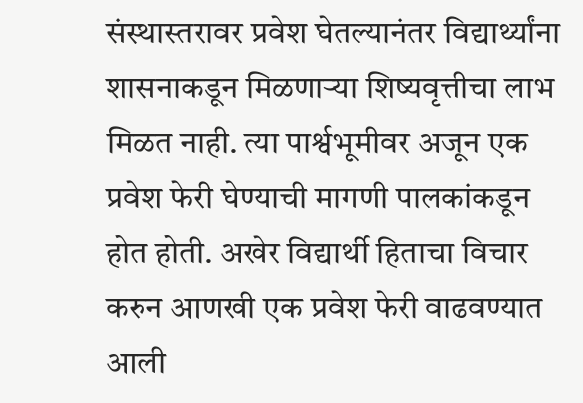संस्थास्तरावर प्रवेश घेतल्यानंतर विद्यार्थ्यांना शासनाकडून मिळणाऱ्या शिष्यवृत्तीचा लाभ मिळत नाही. त्या पार्श्वभूमीवर अजून एक प्रवेश फेरी घेण्याची मागणी पालकांकडून होत होती. अखेर विद्यार्थी हिताचा विचार करुन आणखी एक प्रवेश फेरी वाढवण्यात आली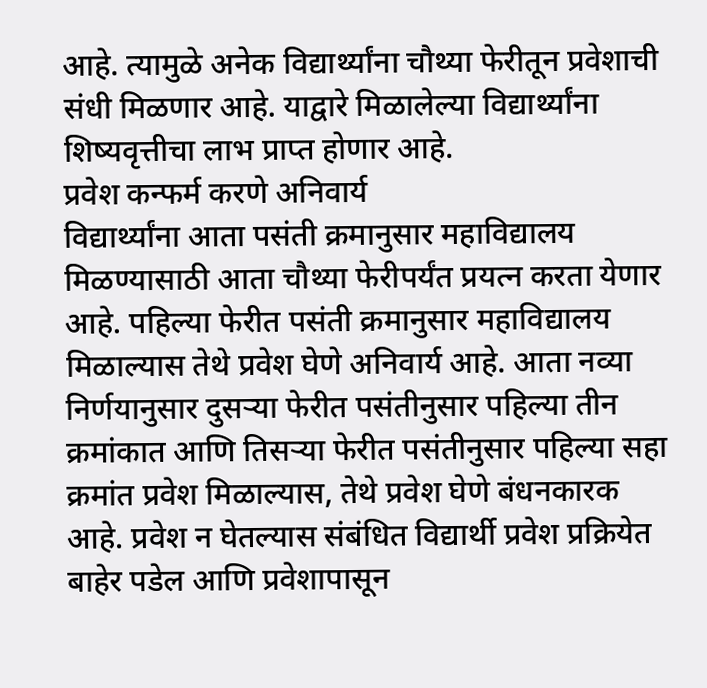आहे. त्यामुळे अनेक विद्यार्थ्यांना चौथ्या फेरीतून प्रवेशाची संधी मिळणार आहे. याद्वारे मिळालेल्या विद्यार्थ्यांना शिष्यवृत्तीचा लाभ प्राप्त होणार आहे.
प्रवेश कन्फर्म करणे अनिवार्य
विद्यार्थ्यांना आता पसंती क्रमानुसार महाविद्यालय मिळण्यासाठी आता चौथ्या फेरीपर्यंत प्रयत्न करता येणार आहे. पहिल्या फेरीत पसंती क्रमानुसार महाविद्यालय मिळाल्यास तेथे प्रवेश घेणे अनिवार्य आहे. आता नव्या निर्णयानुसार दुसऱ्या फेरीत पसंतीनुसार पहिल्या तीन क्रमांकात आणि तिसऱ्या फेरीत पसंतीनुसार पहिल्या सहा क्रमांत प्रवेश मिळाल्यास, तेथे प्रवेश घेणे बंधनकारक आहे. प्रवेश न घेतल्यास संबंधित विद्यार्थी प्रवेश प्रक्रियेत बाहेर पडेल आणि प्रवेशापासून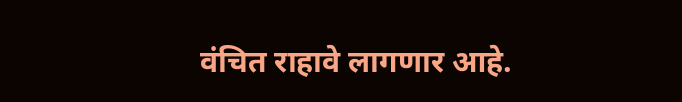वंचित राहावे लागणार आहे.